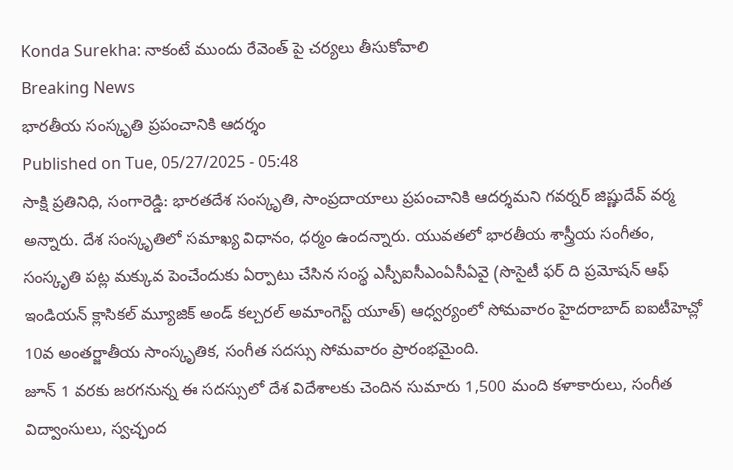Konda Surekha: నాకంటే ముందు రేవెంత్ పై చర్యలు తీసుకోవాలి
Breaking News
భారతీయ సంస్కృతి ప్రపంచానికి ఆదర్శం
Published on Tue, 05/27/2025 - 05:48
సాక్షి ప్రతినిధి, సంగారెడ్డి: భారతదేశ సంస్కృతి, సాంప్రదాయాలు ప్రపంచానికి ఆదర్శమని గవర్నర్ జిష్ణుదేవ్ వర్మ అన్నారు. దేశ సంస్కృతిలో సమాఖ్య విధానం, ధర్మం ఉందన్నారు. యువతలో భారతీయ శాస్త్రీయ సంగీతం, సంస్కృతి పట్ల మక్కువ పెంచేందుకు ఏర్పాటు చేసిన సంస్థ ఎస్పీఐసీఎంఏసీఏవై (సొసైటీ ఫర్ ది ప్రమోషన్ ఆఫ్ ఇండియన్ క్లాసికల్ మ్యూజిక్ అండ్ కల్చరల్ అమాంగెస్ట్ యూత్) ఆధ్వర్యంలో సోమవారం హైదరాబాద్ ఐఐటీహెచ్లో 10వ అంతర్జాతీయ సాంస్కృతిక, సంగీత సదస్సు సోమవారం ప్రారంభమైంది.
జూన్ 1 వరకు జరగనున్న ఈ సదస్సులో దేశ విదేశాలకు చెందిన సుమారు 1,500 మంది కళాకారులు, సంగీత విద్వాంసులు, స్వచ్ఛంద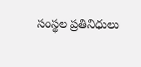సంస్థల ప్రతినిధులు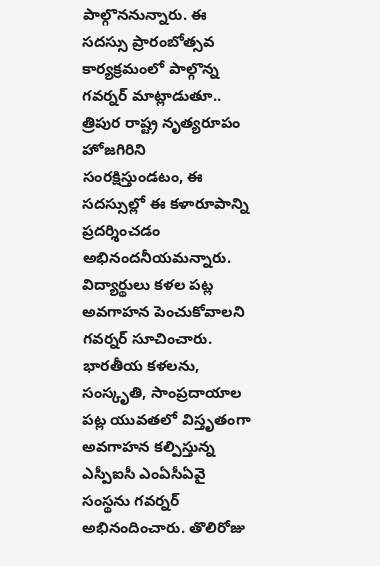పాల్గొననున్నారు. ఈ సదస్సు ప్రారంబోత్సవ కార్యక్రమంలో పాల్గొన్న గవర్నర్ మాట్లాడుతూ.. త్రిపుర రాష్ట్ర నృత్యరూపం హోజగిరిని సంరక్షిస్తుండటం, ఈ సదస్సుల్లో ఈ కళారూపాన్ని ప్రదర్శించడం అభినందనీయమన్నారు. విద్యార్థులు కళల పట్ల అవగాహన పెంచుకోవాలని గవర్నర్ సూచించారు.
భారతీయ కళలను, సంస్కృతి, సాంప్రదాయాల పట్ల యువతలో విస్తృతంగా అవగాహన కల్పిస్తున్న ఎస్పీఐసీ ఎంఏసీఏవై సంస్థను గవర్నర్ అభినందించారు. తొలిరోజు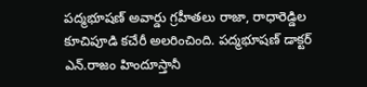పద్మభూషణ్ అవార్డు గ్రహీతలు రాజా, రాధారెడ్డిల కూచిపూడి కచేరీ అలరించింది. పద్మభూషణ్ డాక్టర్ ఎన్.రాజం హిందూస్తానీ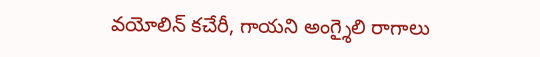వయోలిన్ కచేరీ, గాయని అంగ్శైలి రాగాలు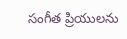సంగీత ప్రియులను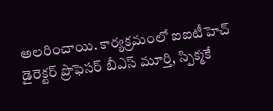అలరించాయి. కార్యక్రమంలో ఐఐటీహెచ్ డైరెక్టర్ ప్రొఫెసర్ బీఎస్ మూర్తి, స్పిక్మకే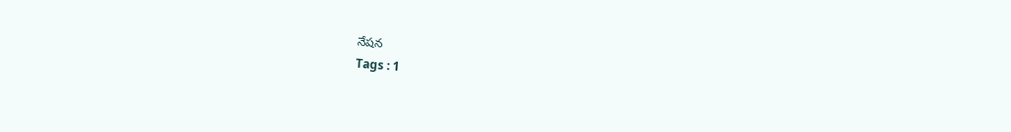నేషన
Tags : 1